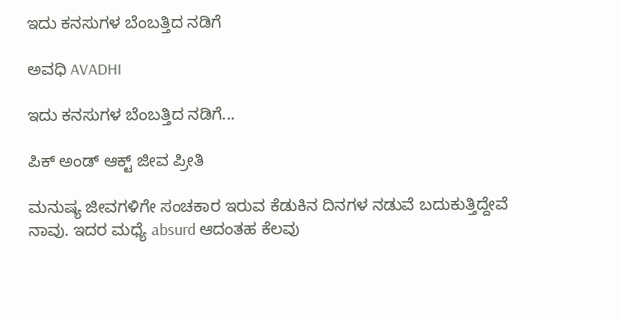ಇದು ಕನಸುಗಳ ಬೆಂಬತ್ತಿದ ನಡಿಗೆ‍

ಅವಧಿ AVADHI

ಇದು ಕನಸುಗಳ ಬೆಂಬತ್ತಿದ ನಡಿಗೆ...

ಪಿಕ್ ಅಂಡ್ ಆಕ್ಟ್ ಜೀವ ಪ್ರೀತಿ

ಮನುಷ್ಯ ಜೀವಗಳಿಗೇ ಸಂಚಕಾರ ಇರುವ ಕೆಡುಕಿನ ದಿನಗಳ ನಡುವೆ ಬದುಕುತ್ತಿದ್ದೇವೆ ನಾವು. ಇದರ ಮಧ್ಯೆ absurd ಆದಂತಹ ಕೆಲವು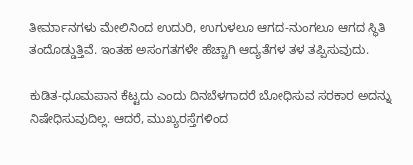ತೀರ್ಮಾನಗಳು ಮೇಲಿನಿಂದ ಉದುರಿ, ಉಗುಳಲೂ ಆಗದ-ನುಂಗಲೂ ಆಗದ ಸ್ಥಿತಿ ತಂದೊಡ್ಡುತ್ತಿವೆ. ಇಂತಹ ಅಸಂಗತಗಳೇ ಹೆಚ್ಚಾಗಿ ಆದ್ಯತೆಗಳ ತಳ ತಪ್ಪಿಸುವುದು.

ಕುಡಿತ-ಧೂಮಪಾನ ಕೆಟ್ಟದು ಎಂದು ದಿನಬೆಳಗಾದರೆ ಬೋಧಿಸುವ ಸರಕಾರ ಅದನ್ನು ನಿಷೇಧಿಸುವುದಿಲ್ಲ. ಆದರೆ, ಮುಖ್ಯರಸ್ತೆಗಳಿಂದ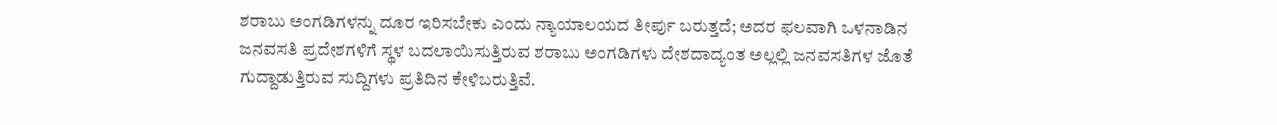ಶರಾಬು ಅಂಗಡಿಗಳನ್ನು ದೂರ ಇರಿಸಬೇಕು ಎಂದು ನ್ಯಾಯಾಲಯದ ತೀರ್ಪು ಬರುತ್ತದೆ; ಅದರ ಫಲವಾಗಿ ಒಳನಾಡಿನ ಜನವಸತಿ ಪ್ರದೇಶಗಳಿಗೆ ಸ್ಥಳ ಬದಲಾಯಿಸುತ್ತಿರುವ ಶರಾಬು ಅಂಗಡಿಗಳು ದೇಶದಾದ್ಯಂತ ಅಲ್ಲಲ್ಲಿ ಜನವಸತಿಗಳ ಜೊತೆ ಗುದ್ದಾಡುತ್ತಿರುವ ಸುದ್ದಿಗಳು ಪ್ರತಿದಿನ ಕೇಳಿಬರುತ್ತಿವೆ.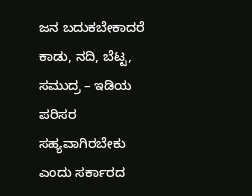ಜನ ಬದುಕಬೇಕಾದರೆ ಕಾಡು, ನದಿ, ಬೆಟ್ಟ, ಸಮುದ್ರ – ಇಡಿಯ ಪರಿಸರ ಸಹ್ಯವಾಗಿರಬೇಕು ಎಂದು ಸರ್ಕಾರದ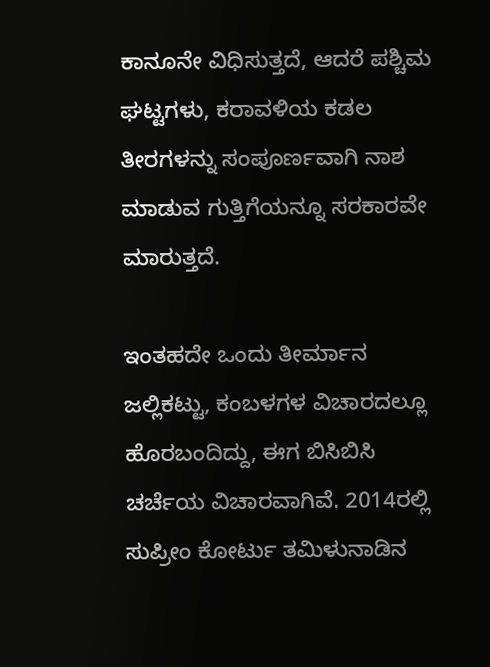ಕಾನೂನೇ ವಿಧಿಸುತ್ತದೆ, ಆದರೆ ಪಶ್ಚಿಮ ಘಟ್ಟಗಳು, ಕರಾವಳಿಯ ಕಡಲ ತೀರಗಳನ್ನು ಸಂಪೂರ್ಣವಾಗಿ ನಾಶ ಮಾಡುವ ಗುತ್ತಿಗೆಯನ್ನೂ ಸರಕಾರವೇ ಮಾರುತ್ತದೆ.

ಇಂತಹದೇ ಒಂದು ತೀರ್ಮಾನ ಜಲ್ಲಿಕಟ್ಟು, ಕಂಬಳಗಳ ವಿಚಾರದಲ್ಲೂ ಹೊರಬಂದಿದ್ದು, ಈಗ ಬಿಸಿಬಿಸಿ ಚರ್ಚೆಯ ವಿಚಾರವಾಗಿವೆ. 2014ರಲ್ಲಿ ಸುಪ್ರೀಂ ಕೋರ್ಟು ತಮಿಳುನಾಡಿನ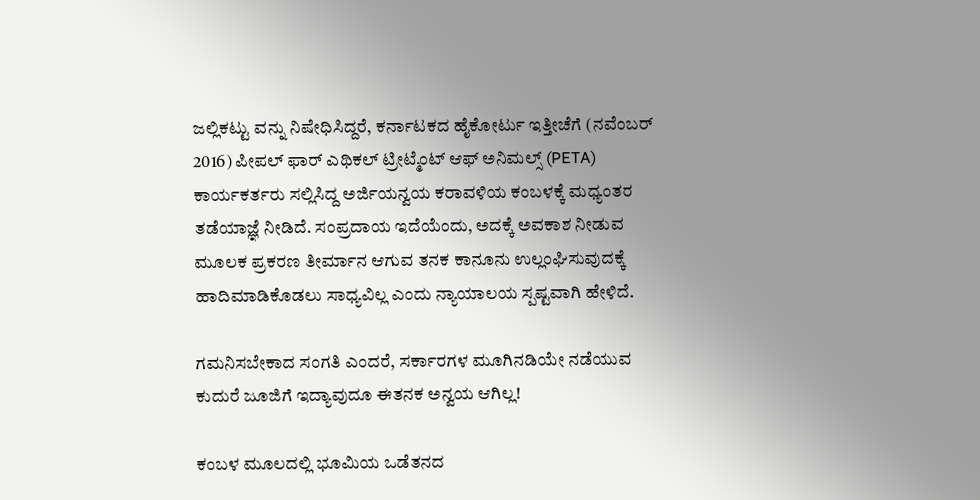ಜಲ್ಲಿಕಟ್ಟು ವನ್ನು ನಿಷೇಧಿಸಿದ್ದರೆ, ಕರ್ನಾಟಕದ ಹೈಕೋರ್ಟು ಇತ್ತೀಚೆಗೆ (ನವೆಂಬರ್ 2016) ಪೀಪಲ್ ಫಾರ್ ಎಥಿಕಲ್ ಟ್ರೀಟ್ಮೆಂಟ್ ಆಫ್ ಅನಿಮಲ್ಸ್ (PETA)  ಕಾರ್ಯಕರ್ತರು ಸಲ್ಲಿಸಿದ್ದ ಅರ್ಜಿಯನ್ವಯ ಕರಾವಳಿಯ ಕಂಬಳಕ್ಕೆ ಮಧ್ಯಂತರ ತಡೆಯಾಜ್ಞೆ ನೀಡಿದೆ. ಸಂಪ್ರದಾಯ ಇದೆಯೆಂದು, ಅದಕ್ಕೆ ಅವಕಾಶ ನೀಡುವ ಮೂಲಕ ಪ್ರಕರಣ ತೀರ್ಮಾನ ಆಗುವ ತನಕ ಕಾನೂನು ಉಲ್ಲಂಘಿಸುವುದಕ್ಕೆ ಹಾದಿಮಾಡಿಕೊಡಲು ಸಾಧ್ಯವಿಲ್ಲ ಎಂದು ನ್ಯಾಯಾಲಯ ಸ್ಪಷ್ಟವಾಗಿ ಹೇಳಿದೆ.

ಗಮನಿಸಬೇಕಾದ ಸಂಗತಿ ಎಂದರೆ, ಸರ್ಕಾರಗಳ ಮೂಗಿನಡಿಯೇ ನಡೆಯುವ ಕುದುರೆ ಜೂಜಿಗೆ ಇದ್ಯಾವುದೂ ಈತನಕ ಅನ್ವಯ ಆಗಿಲ್ಲ!

ಕಂಬಳ ಮೂಲದಲ್ಲಿ ಭೂಮಿಯ ಒಡೆತನದ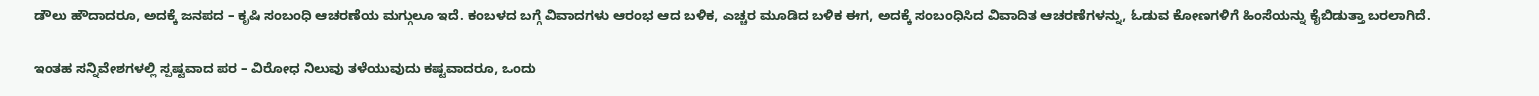ಡೌಲು ಹೌದಾದರೂ, ಅದಕ್ಕೆ ಜನಪದ – ಕೃಷಿ ಸಂಬಂಧಿ ಆಚರಣೆಯ ಮಗ್ಗುಲೂ ಇದೆ. ಕಂಬಳದ ಬಗ್ಗೆ ವಿವಾದಗಳು ಆರಂಭ ಆದ ಬಳಿಕ, ಎಚ್ಚರ ಮೂಡಿದ ಬಳಿಕ ಈಗ, ಅದಕ್ಕೆ ಸಂಬಂಧಿಸಿದ ವಿವಾದಿತ ಆಚರಣೆಗಳನ್ನು, ಓಡುವ ಕೋಣಗಳಿಗೆ ಹಿಂಸೆಯನ್ನು ಕೈಬಿಡುತ್ತಾ ಬರಲಾಗಿದೆ.

ಇಂತಹ ಸನ್ನಿವೇಶಗಳಲ್ಲಿ ಸ್ಪಷ್ಟವಾದ ಪರ – ವಿರೋಧ ನಿಲುವು ತಳೆಯುವುದು ಕಷ್ಟವಾದರೂ, ಒಂದು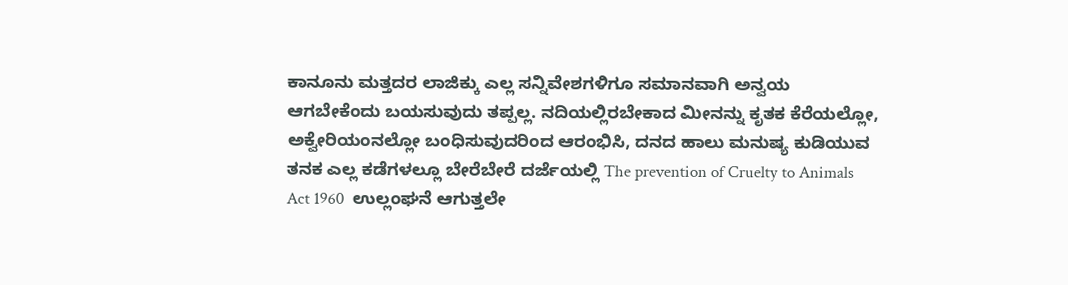ಕಾನೂನು ಮತ್ತದರ ಲಾಜಿಕ್ಕು ಎಲ್ಲ ಸನ್ನಿವೇಶಗಳಿಗೂ ಸಮಾನವಾಗಿ ಅನ್ವಯ ಆಗಬೇಕೆಂದು ಬಯಸುವುದು ತಪ್ಪಲ್ಲ. ನದಿಯಲ್ಲಿರಬೇಕಾದ ಮೀನನ್ನು ಕೃತಕ ಕೆರೆಯಲ್ಲೋ, ಅಕ್ವೇರಿಯಂನಲ್ಲೋ ಬಂಧಿಸುವುದರಿಂದ ಆರಂಭಿಸಿ, ದನದ ಹಾಲು ಮನುಷ್ಯ ಕುಡಿಯುವ ತನಕ ಎಲ್ಲ ಕಡೆಗಳಲ್ಲೂ ಬೇರೆಬೇರೆ ದರ್ಜೆಯಲ್ಲಿ The prevention of Cruelty to Animals Act 1960  ಉಲ್ಲಂಘನೆ ಆಗುತ್ತಲೇ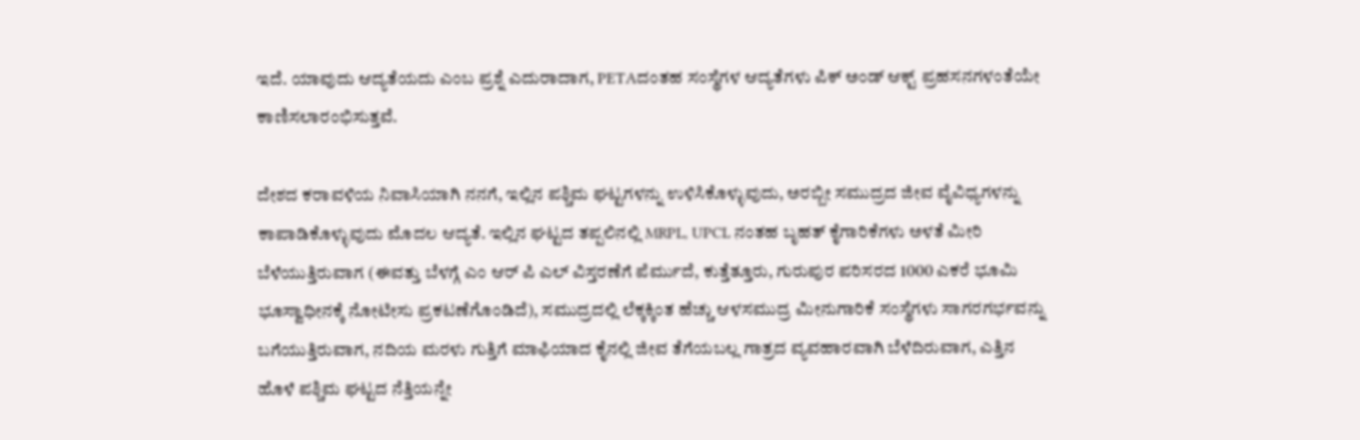ಇದೆ. ಯಾವುದು ಆದ್ಯತೆಯದು ಎಂಬ ಪ್ರಶ್ನೆ ಎದುರಾದಾಗ, PETAದಂತಹ ಸಂಸ್ಥೆಗಳ ಆದ್ಯತೆಗಳು ಪಿಕ್ ಅಂಡ್ ಆಕ್ಟ್ ಪ್ರಹಸನಗಳಂತೆಯೇ ಕಾಣಿಸಲಾರಂಭಿಸುತ್ತವೆ.

ದೇಶದ ಕರಾವಳಿಯ ನಿವಾಸಿಯಾಗಿ ನನಗೆ, ಇಲ್ಲಿನ ಪಶ್ಚಿಮ ಘಟ್ಟಗಳನ್ನು ಉಳಿಸಿಕೊಳ್ಳುವುದು, ಅರಬ್ಬೀ ಸಮುದ್ರದ ಜೀವ ವೈವಿಧ್ಯಗಳನ್ನು ಕಾಪಾಡಿಕೊಳ್ಳುವುದು ಮೊದಲ ಆದ್ಯತೆ. ಇಲ್ಲಿನ ಘಟ್ಟದ ತಪ್ಪಲಿನಲ್ಲಿ MRPL, UPCL ನಂತಹ ಬೃಹತ್ ಕೈಗಾರಿಕೆಗಳು ಅಳತೆ ಮೀರಿ ಬೆಳೆಯುತ್ತಿರುವಾಗ (ಈವತ್ತು ಬೆಳಗ್ಗೆ ಎಂ ಆರ್ ಪಿ ಎಲ್ ವಿಸ್ತರಣೆಗೆ ಪೆರ್ಮುದೆ, ಕುತ್ತೆತ್ತೂರು, ಗುರುಪುರ ಪರಿಸರದ 1000 ಎಕರೆ ಭೂಮಿ ಭೂಸ್ವಾಧೀನಕ್ಕೆ ನೋಟೀಸು ಪ್ರಕಟಣೆಗೊಂಡಿದೆ), ಸಮುದ್ರದಲ್ಲಿ ಲೆಕ್ಕಕ್ಕಿಂತ ಹೆಚ್ಚು ಆಳಸಮುದ್ರ ಮೀನುಗಾರಿಕೆ ಸಂಸ್ಥೆಗಳು ಸಾಗರಗರ್ಭವನ್ನು ಬಗೆಯುತ್ತಿರುವಾಗ, ನದಿಯ ಮರಳು ಗುತ್ತಿಗೆ ಮಾಫಿಯಾದ ಕೈನಲ್ಲಿ ಜೀವ ತೆಗೆಯಬಲ್ಲ ಗಾತ್ರದ ವ್ಯವಹಾರವಾಗಿ ಬೆಳೆದಿರುವಾಗ, ಎತ್ತಿನ ಹೊಳೆ ಪಶ್ಚಿಮ ಘಟ್ಟದ ನೆತ್ತಿಯನ್ನೇ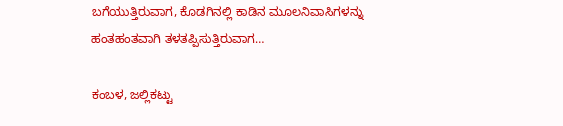ಬಗೆಯುತ್ತಿರುವಾಗ, ಕೊಡಗಿನಲ್ಲಿ ಕಾಡಿನ ಮೂಲನಿವಾಸಿಗಳನ್ನು ಹಂತಹಂತವಾಗಿ ತಳತಪ್ಪಿಸುತ್ತಿರುವಾಗ…

ಕಂಬಳ, ಜಲ್ಲಿಕಟ್ಟು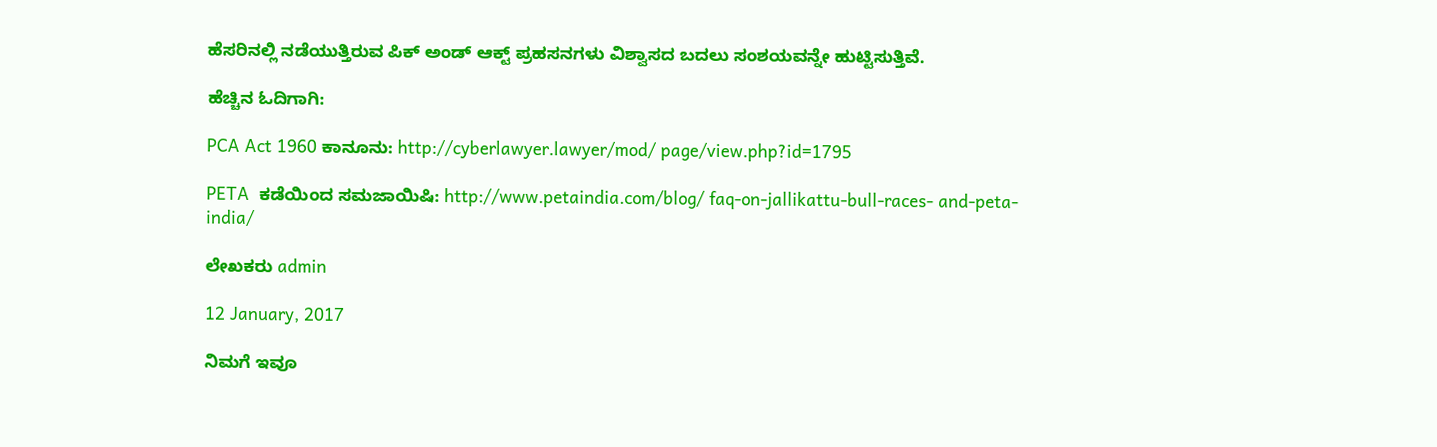ಹೆಸರಿನಲ್ಲಿ ನಡೆಯುತ್ತಿರುವ ಪಿಕ್ ಅಂಡ್ ಆಕ್ಟ್ ಪ್ರಹಸನಗಳು ವಿಶ್ವಾಸದ ಬದಲು ಸಂಶಯವನ್ನೇ ಹುಟ್ಟಿಸುತ್ತಿವೆ.

ಹೆಚ್ಚಿನ ಓದಿಗಾಗಿ:

PCA Act 1960 ಕಾನೂನು: http://cyberlawyer.lawyer/mod/ page/view.php?id=1795

PETA  ಕಡೆಯಿಂದ ಸಮಜಾಯಿಷಿ: http://www.petaindia.com/blog/ faq-on-jallikattu-bull-races- and-peta-india/

ಲೇಖಕರು admin

12 January, 2017

ನಿಮಗೆ ಇವೂ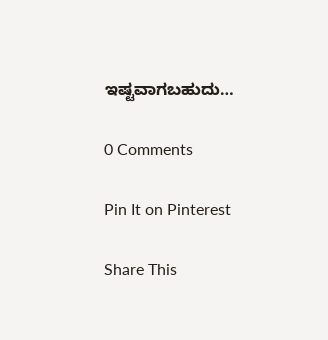ಇಷ್ಟವಾಗಬಹುದು…

0 Comments

Pin It on Pinterest

Share This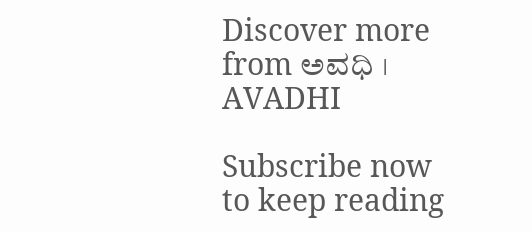Discover more from ಅವಧಿ । AVADHI

Subscribe now to keep reading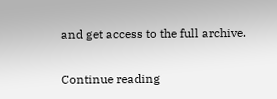and get access to the full archive.

Continue reading